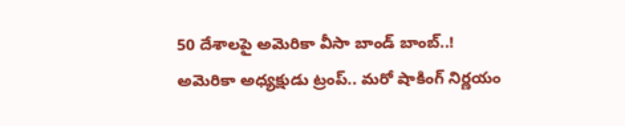50 దేశాలపై అమెరికా వీసా బాండ్ బాంబ్..!
అమెరికా అధ్యక్షుడు ట్రంప్.. మరో షాకింగ్ నిర్ణయం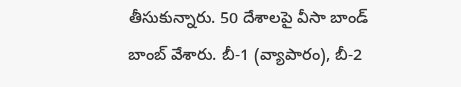తీసుకున్నారు. 50 దేశాలపై వీసా బాండ్ బాంబ్ వేశారు. బీ-1 (వ్యాపారం), బీ-2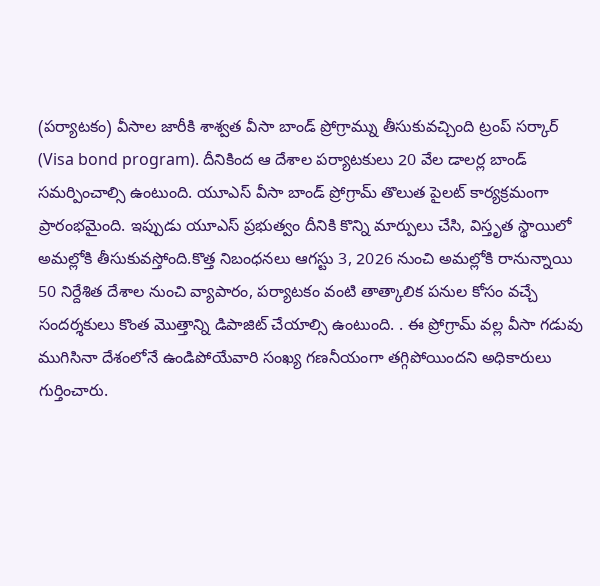(పర్యాటకం) వీసాల జారీకి శాశ్వత వీసా బాండ్ ప్రోగ్రామ్ను తీసుకువచ్చింది ట్రంప్ సర్కార్ (Visa bond program). దీనికింద ఆ దేశాల పర్యాటకులు 20 వేల డాలర్ల బాండ్ సమర్పించాల్సి ఉంటుంది. యూఎస్ వీసా బాండ్ ప్రోగ్రామ్ తొలుత పైలట్ కార్యక్రమంగా ప్రారంభమైంది. ఇప్పుడు యూఎస్ ప్రభుత్వం దీనికి కొన్ని మార్పులు చేసి, విస్తృత స్థాయిలో అమల్లోకి తీసుకువస్తోంది.కొత్త నిబంధనలు ఆగస్టు 3, 2026 నుంచి అమల్లోకి రానున్నాయి
50 నిర్దేశిత దేశాల నుంచి వ్యాపారం, పర్యాటకం వంటి తాత్కాలిక పనుల కోసం వచ్చే సందర్శకులు కొంత మొత్తాన్ని డిపాజిట్ చేయాల్సి ఉంటుంది. . ఈ ప్రోగ్రామ్ వల్ల వీసా గడువు ముగిసినా దేశంలోనే ఉండిపోయేవారి సంఖ్య గణనీయంగా తగ్గిపోయిందని అధికారులు గుర్తించారు.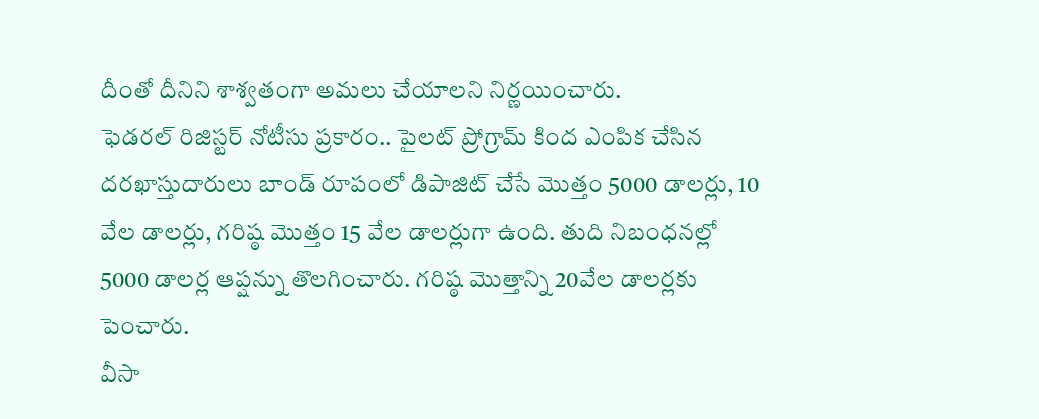దీంతో దీనిని శాశ్వతంగా అమలు చేయాలని నిర్ణయించారు.
ఫెడరల్ రిజిస్టర్ నోటీసు ప్రకారం.. పైలట్ ప్రోగ్రామ్ కింద ఎంపిక చేసిన దరఖాస్తుదారులు బాండ్ రూపంలో డిపాజిట్ చేసే మొత్తం 5000 డాలర్లు, 10 వేల డాలర్లు, గరిష్ఠ మొత్తం 15 వేల డాలర్లుగా ఉంది. తుది నిబంధనల్లో 5000 డాలర్ల ఆప్షన్ను తొలగించారు. గరిష్ఠ మొత్తాన్ని 20వేల డాలర్లకు పెంచారు.
వీసా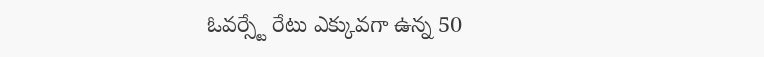ఓవర్స్టే రేటు ఎక్కువగా ఉన్న 50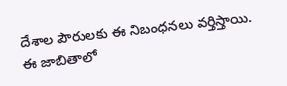దేశాల పౌరులకు ఈ నిబంధనలు వర్తిస్తాయి. ఈ జాబితాలో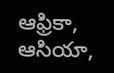ఆఫ్రికా, ఆసియా,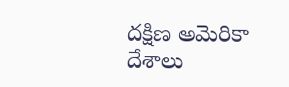దక్షిణ అమెరికా దేశాలు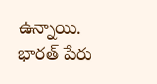ఉన్నాయి. భారత్ పేరు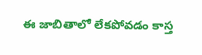ఈ జాబితాలో లేకపోవడం కాస్త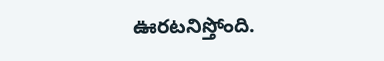ఊరటనిస్తోంది.